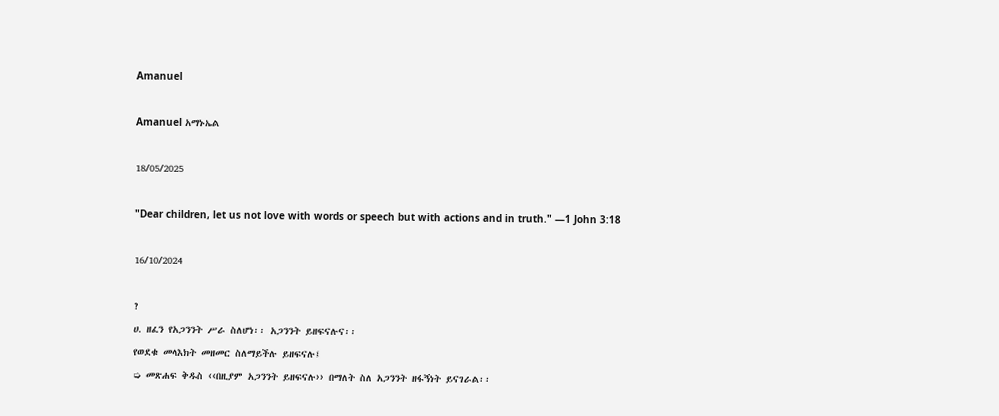Amanuel

Amanuel አማኑኤል

18/05/2025

"Dear children, let us not love with words or speech but with actions and in truth." —1 John 3:18

16/10/2024

?
ሀ. ዘፈን የአጋንንት ሥራ ስለሆነ፡፡ አጋንንት ይዘፍናሉና፡፡
የወደቁ መላእክት መዘመር ስለማይችሉ ይዘፍናሉ፤
➭ መጽሐፍ ቅዱስ ‹‹በዚያም አጋንንት ይዘፍናሉ›› በማለት ስለ አጋንንት ዘፋኝነት ይናገራል፡፡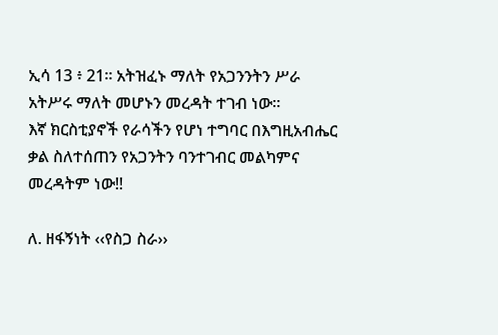ኢሳ 13 ፥ 21። አትዝፈኑ ማለት የአጋንንትን ሥራ አትሥሩ ማለት መሆኑን መረዳት ተገብ ነው።
እኛ ክርስቲያኖች የራሳችን የሆነ ተግባር በእግዚአብሔር ቃል ስለተሰጠን የአጋንትን ባንተገብር መልካምና መረዳትም ነው!!

ለ. ዘፋኝነት ‹‹የስጋ ስራ››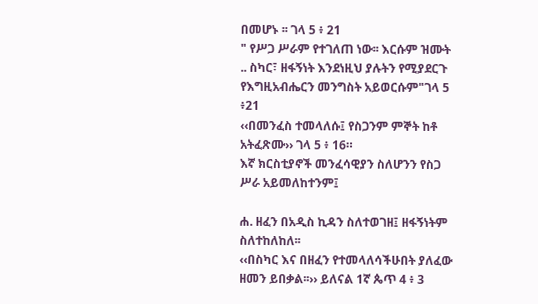በመሆኑ ፡፡ ገላ 5 ፥ 21
" የሥጋ ሥራም የተገለጠ ነው፡፡ እርሱም ዝሙት .. ስካር፣ ዘፋኝነት እንደነዚህ ያሉትን የሚያደርጉ የእግዚአብሔርን መንግስት አይወርሱም"ገላ 5 ፥21
‹‹በመንፈስ ተመላለሱ፤ የስጋንም ምኞት ከቶ አትፈጽሙ›› ገላ 5 ፥ 16።
እኛ ክርስቲያኖች መንፈሳዊያን ስለሆንን የስጋ ሥራ አይመለከተንም፤

ሐ. ዘፈን በአዲስ ኪዳን ስለተወገዘ፤ ዘፋኝነትም ስለተከለከለ፡፡
‹‹በስካር እና በዘፈን የተመላለሳችሁበት ያለፈው ዘመን ይበቃል፡፡›› ይለናል 1ኛ ጴጥ 4 ፥ 3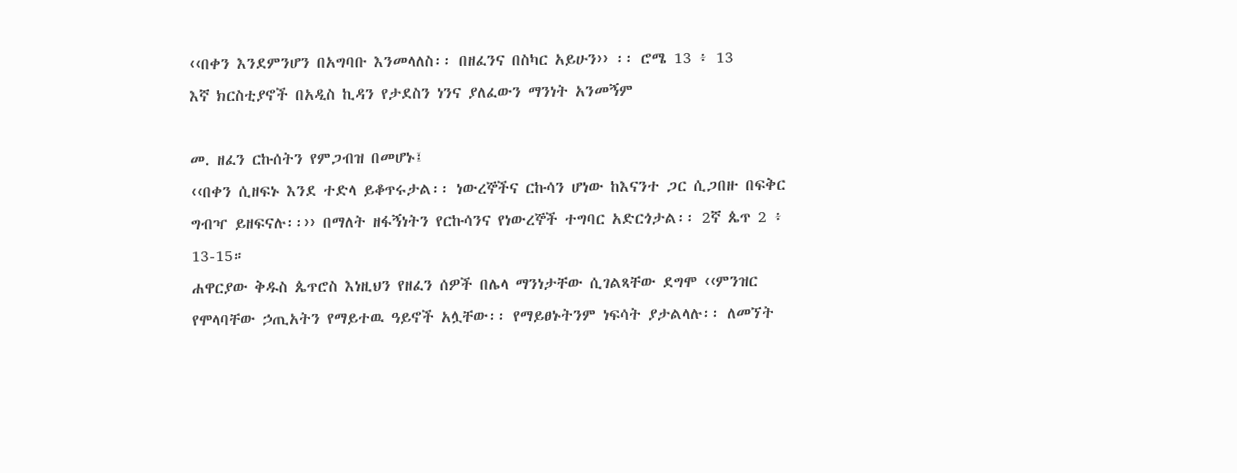‹‹በቀን እንደምንሆን በአግባቡ እንመላለስ፡፡ በዘፈንና በስካር አይሁን›› ፡፡ ሮሜ 13 ፥ 13
እኛ ክርስቲያኖች በአዲስ ኪዳን የታደስን ነንና ያለፈውን ማንነት አንመኝም

መ. ዘፈን ርኩሰትን የምጋብዝ በመሆኑ፤
‹‹በቀን ሲዘፍኑ እንደ ተድላ ይቆጥሩታል፡፡ ነውረኞችና ርኩሳን ሆነው ከእናንተ ጋር ሲጋበዙ በፍቅር ግብዣ ይዘፍናሉ፡፡›› በማለት ዘፋኝነትን የርኩሳንና የነውረኞች ተግባር አድርጎታል፡፡ 2ኛ ጴጥ 2 ፥ 13-15።
ሐዋርያው ቅዱስ ጴጥሮስ እነዚህን የዘፈን ሰዎች በሌላ ማንነታቸው ሲገልጻቸው ደግሞ ‹‹ምንዝር የሞላባቸው ኃጢአትን የማይተዉ ዓይኖች አሏቸው፡፡ የማይፀኑትንም ነፍሳት ያታልላሉ፡፡ ለመኘት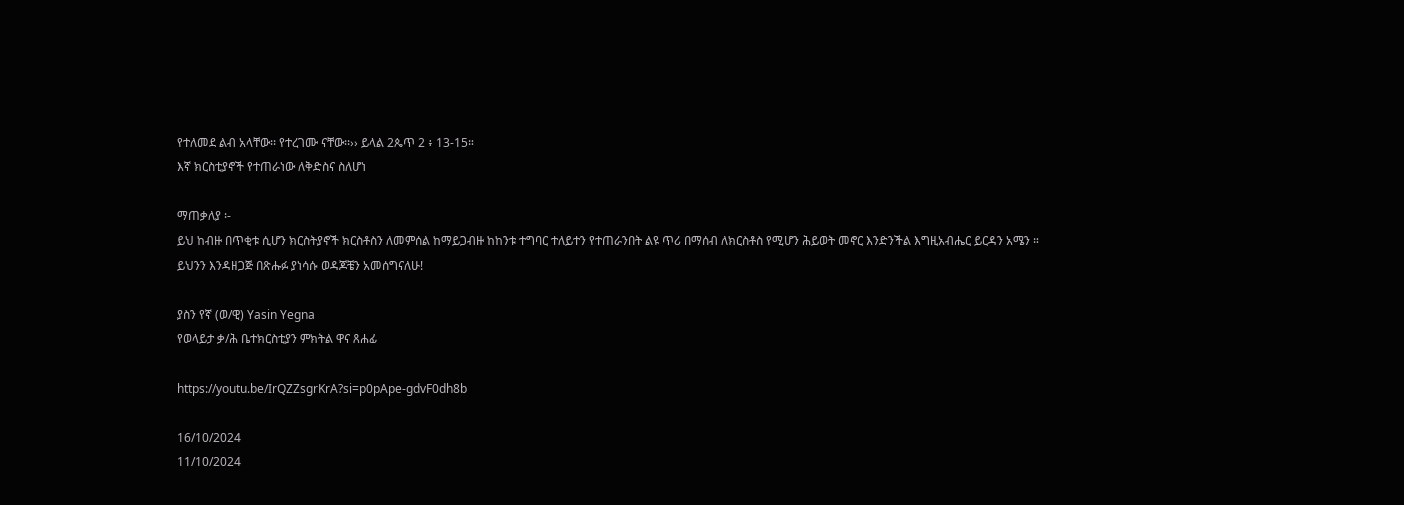የተለመደ ልብ አላቸው፡፡ የተረገሙ ናቸው፡፡›› ይላል 2ጴጥ 2 ፥ 13-15።
እኛ ክርስቲያኖች የተጠራነው ለቅድስና ስለሆነ

ማጠቃለያ ፡-
ይህ ከብዙ በጥቂቱ ሲሆን ክርስትያኖች ክርስቶስን ለመምሰል ከማይጋብዙ ከከንቱ ተግባር ተለይተን የተጠራንበት ልዩ ጥሪ በማሰብ ለክርስቶስ የሚሆን ሕይወት መኖር እንድንችል እግዚአብሔር ይርዳን አሜን ።
ይህንን እንዳዘጋጅ በጽሑፉ ያነሳሱ ወዳጆቼን አመሰግናለሁ!

ያስን የኛ (ወ/ዊ) Yasin Yegna
የወላይታ ቃ/ሕ ቤተክርስቲያን ምክትል ዋና ጸሐፊ

https://youtu.be/IrQZZsgrKrA?si=p0pApe-gdvF0dh8b

16/10/2024
11/10/2024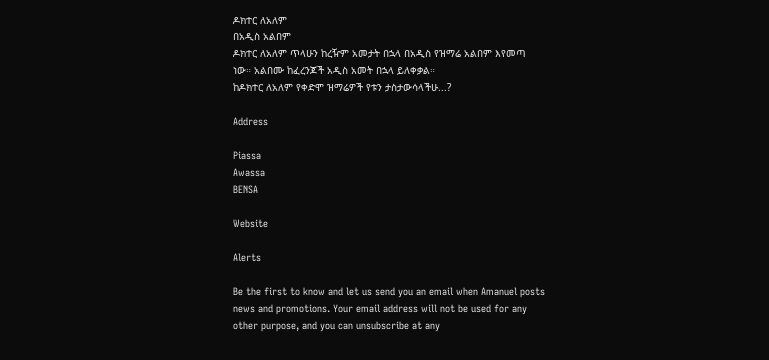ዶክተር ለአለም
በአዲስ አልበም
ዶክተር ለአለም ጥላሁን ከረዥም አመታት በኋላ በአዲስ የዝማሬ አልበም እየመጣ ነው። አልበሙ ከፈረንጆች አዲስ አመት በኋላ ይለቀቃል።
ከዶክተር ለአለም የቀድሞ ዝማሬዎች የቱን ታስታውሳላችሁ...?

Address

Piassa
Awassa
BENSA

Website

Alerts

Be the first to know and let us send you an email when Amanuel posts news and promotions. Your email address will not be used for any other purpose, and you can unsubscribe at any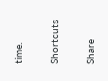time.

Shortcuts

Share